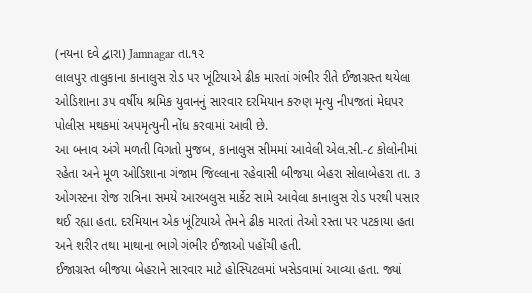(નયના દવે દ્વારા) Jamnagar તા.૧૨
લાલપુર તાલુકાના કાનાલુસ રોડ પર ખૂંટિયાએ ઢીક મારતાં ગંભીર રીતે ઈજાગ્રસ્ત થયેલા ઓડિશાના ૩૫ વર્ષીય શ્રમિક યુવાનનું સારવાર દરમિયાન કરુણ મૃત્યુ નીપજતાં મેઘપર પોલીસ મથકમાં અપમૃત્યુની નોંધ કરવામાં આવી છે.
આ બનાવ અંગે મળતી વિગતો મુજબ, કાનાલુસ સીમમાં આવેલી એલ.સી.-૮ કોલોનીમાં રહેતા અને મૂળ ઓડિશાના ગંજામ જિલ્લાના રહેવાસી બીજયા બેહરા સોલાબેહરા તા. ૩ ઓગસ્ટના રોજ રાત્રિના સમયે આરબલુસ માર્કેટ સામે આવેલા કાનાલુસ રોડ પરથી પસાર થઈ રહ્યા હતા. દરમિયાન એક ખૂંટિયાએ તેમને ઢીક મારતાં તેઓ રસ્તા પર પટકાયા હતા અને શરીર તથા માથાના ભાગે ગંભીર ઈજાઓ પહોંચી હતી.
ઈજાગ્રસ્ત બીજયા બેહરાને સારવાર માટે હોસ્પિટલમાં ખસેડવામાં આવ્યા હતા. જ્યાં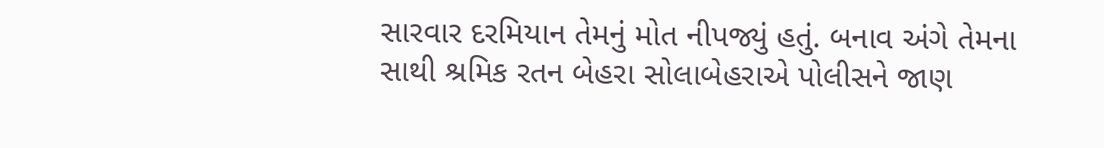સારવાર દરમિયાન તેમનું મોત નીપજ્યું હતું. બનાવ અંગે તેમના સાથી શ્રમિક રતન બેહરા સોલાબેહરાએ પોલીસને જાણ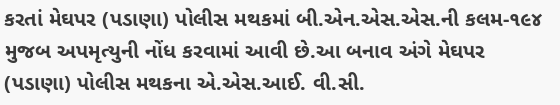કરતાં મેઘપર (પડાણા) પોલીસ મથકમાં બી.એન.એસ.એસ.ની કલમ-૧૯૪ મુજબ અપમૃત્યુની નોંધ કરવામાં આવી છે.આ બનાવ અંગે મેઘપર (પડાણા) પોલીસ મથકના એ.એસ.આઈ. વી.સી.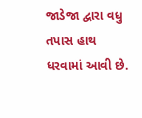જાડેજા દ્વારા વધુ તપાસ હાથ ધરવામાં આવી છે.